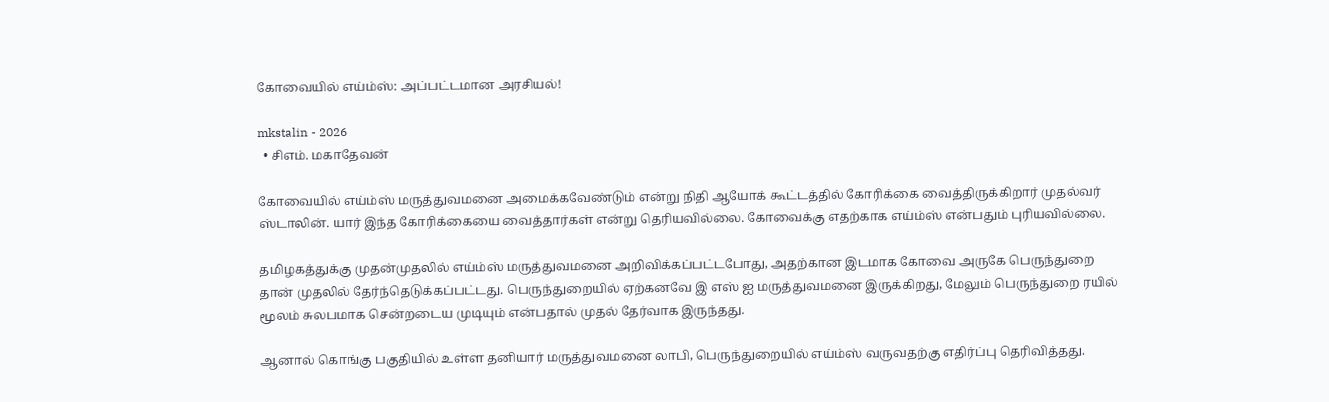கோவையில் எய்ம்ஸ்: அப்பட்டமான அரசியல்!

mkstalin - 2026
  • சிஎம். மகாதேவன்

கோவையில் எய்ம்ஸ் மருத்துவமனை அமைக்கவேண்டும் என்று நிதி ஆயோக் கூட்டத்தில் கோரிக்கை வைத்திருக்கிறார் முதல்வர் ஸ்டாலின். யார் இந்த கோரிக்கையை வைத்தார்கள் என்று தெரியவில்லை. கோவைக்கு எதற்காக எய்ம்ஸ் என்பதும் புரியவில்லை.

தமிழகத்துக்கு முதன்முதலில் எய்ம்ஸ் மருத்துவமனை அறிவிக்கப்பட்டபோது, அதற்கான இடமாக கோவை அருகே பெருந்துறை தான் முதலில் தேர்ந்தெடுக்கப்பட்டது. பெருந்துறையில் ஏற்கனவே இ எஸ் ஐ மருத்துவமனை இருக்கிறது, மேலும் பெருந்துறை ரயில் மூலம் சுலபமாக சென்றடைய முடியும் என்பதால் முதல் தேர்வாக இருந்தது.

ஆனால் கொங்கு பகுதியில் உள்ள தனியார் மருத்துவமனை லாபி, பெருந்துறையில் எய்ம்ஸ் வருவதற்கு எதிர்ப்பு தெரிவித்தது.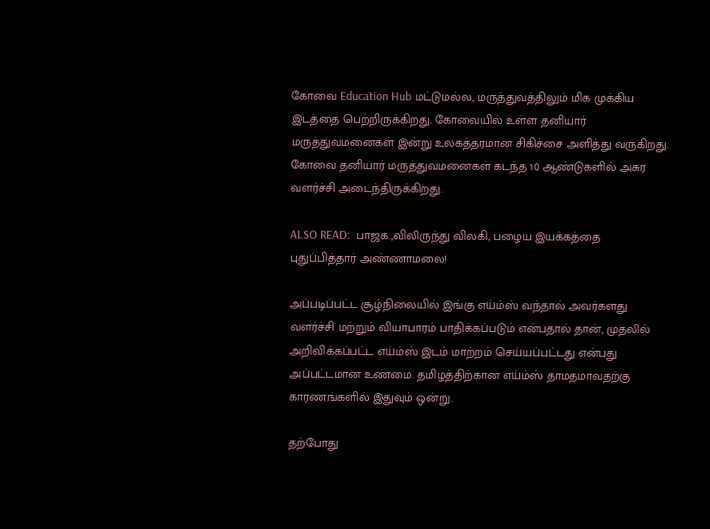கோவை Education Hub மட்டுமல்ல, மருத்துவத்திலும் மிக முக்கிய இடத்தை பெற்றிருக்கிறது. கோவையில் உள்ள தனியார் மருத்துவமனைகள் இன்று உலகத்தரமான சிகிச்சை அளித்து வருகிறது. கோவை தனியார் மருத்துவமனைகள் கடந்த 10 ஆண்டுகளில் அசுர வளர்ச்சி அடைந்திருக்கிறது.

ALSO READ:  பாஜக.,விலிருந்து விலகி, பழைய இயக்கத்தை புதுப்பித்தார் அண்ணாமலை!

அப்படிப்பட்ட சூழ்நிலையில் இங்கு எய்ம்ஸ் வந்தால் அவர்களது வளர்ச்சி மற்றும் வியாபாரம் பாதிக்கப்படும் என்பதால் தான், முதலில் அறிவிக்கப்பட்ட எய்ம்ஸ் இடம் மாற்றம் செய்யப்பட்டது என்பது அப்பட்டமான உண்மை. தமிழத்திற்கான எய்ம்ஸ் தாமதமாவதற்கு காரணங்களில் இதுவும் ஒன்று.

தற்போது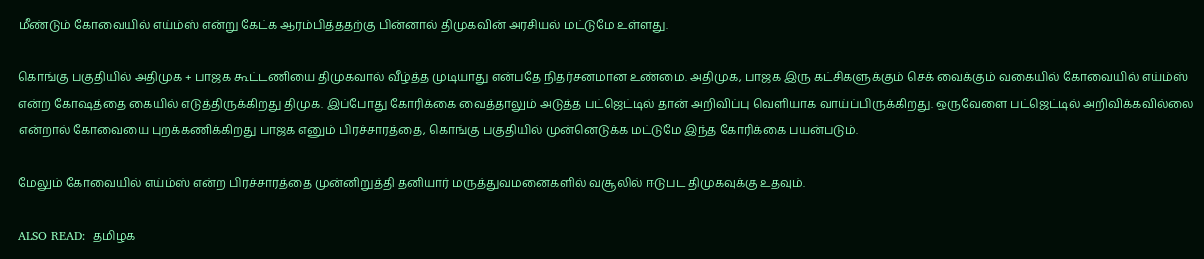மீண்டும் கோவையில் எய்ம்ஸ் என்று கேட்க ஆரம்பித்ததற்கு பின்னால் திமுகவின் அரசியல் மட்டுமே உள்ளது.

கொங்கு பகுதியில் அதிமுக + பாஜக கூட்டணியை திமுகவால் வீழ்த்த முடியாது என்பதே நிதர்சனமான உண்மை. அதிமுக, பாஜக இரு கட்சிகளுக்கும் செக் வைக்கும் வகையில் கோவையில் எய்ம்ஸ் என்ற கோஷத்தை கையில் எடுத்திருக்கிறது திமுக. இப்போது கோரிக்கை வைத்தாலும் அடுத்த பட்ஜெட்டில் தான் அறிவிப்பு வெளியாக வாய்ப்பிருக்கிறது. ஒருவேளை பட்ஜெட்டில் அறிவிக்கவில்லை என்றால் கோவையை புறக்கணிக்கிறது பாஜக எனும் பிரச்சாரத்தை, கொங்கு பகுதியில் முன்னெடுக்க மட்டுமே இந்த கோரிக்கை பயன்படும்.

மேலும் கோவையில் எய்ம்ஸ் என்ற பிரச்சாரத்தை முன்னிறுத்தி தனியார் மருத்துவமனைகளில் வசூலில் ஈடுபட திமுகவுக்கு உதவும்.

ALSO READ:  தமிழக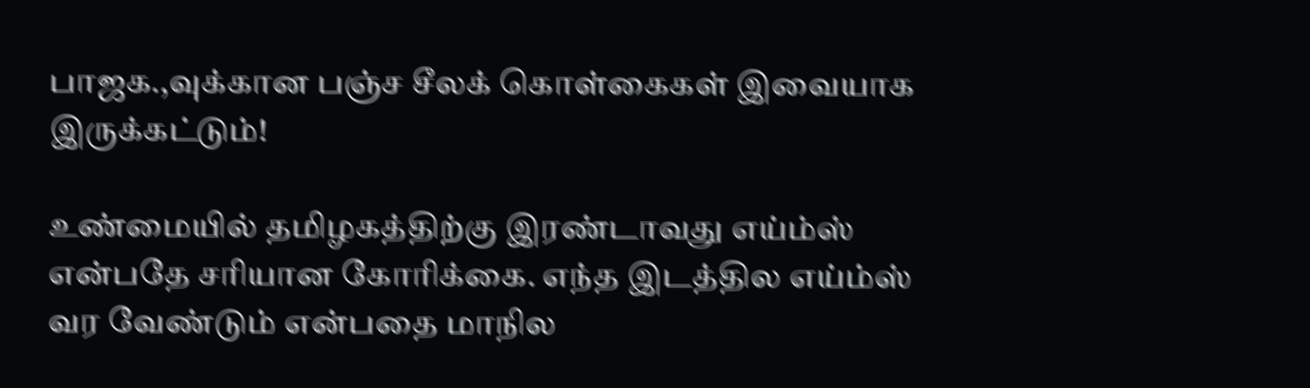பாஜக.,வுக்கான பஞ்ச சீலக் கொள்கைகள் இவையாக இருக்கட்டும்!

உண்மையில் தமிழகத்திற்கு இரண்டாவது எய்ம்ஸ் என்பதே சரியான கோரிக்கை. எந்த இடத்தில எய்ம்ஸ் வர வேண்டும் என்பதை மாநில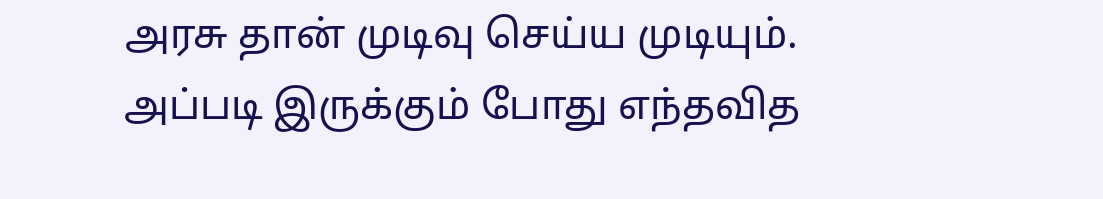அரசு தான் முடிவு செய்ய முடியும். அப்படி இருக்கும் போது எந்தவித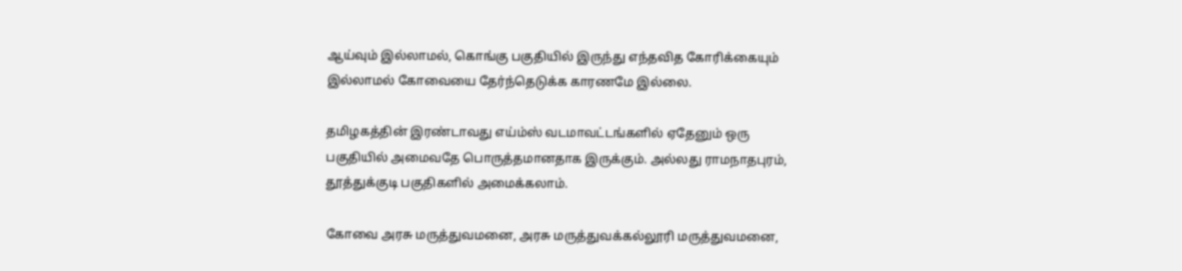ஆய்வும் இல்லாமல், கொங்கு பகுதியில் இருந்து எந்தவித கோரிக்கையும் இல்லாமல் கோவையை தேர்ந்தெடுக்க காரணமே இல்லை.

தமிழகத்தின் இரண்டாவது எய்ம்ஸ் வடமாவட்டங்களில் ஏதேனும் ஒரு பகுதியில் அமைவதே பொருத்தமானதாக இருக்கும். அல்லது ராமநாதபுரம், தூத்துக்குடி பகுதிகளில் அமைக்கலாம்.

கோவை அரசு மருத்துவமனை, அரசு மருத்துவக்கல்லூரி மருத்துவமனை,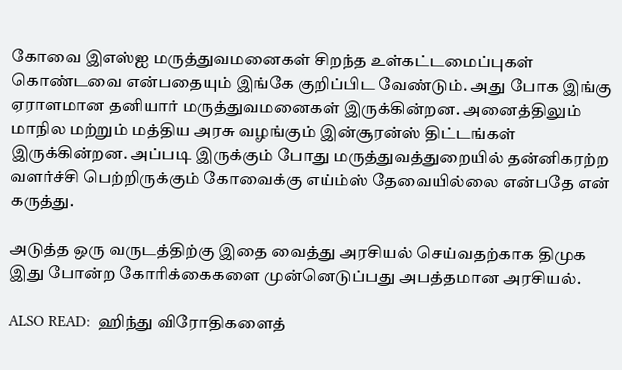கோவை இஎஸ்ஐ மருத்துவமனைகள் சிறந்த உள்கட்டமைப்புகள் கொண்டவை என்பதையும் இங்கே குறிப்பிட வேண்டும். அது போக இங்கு ஏராளமான தனியார் மருத்துவமனைகள் இருக்கின்றன. அனைத்திலும் மாநில மற்றும் மத்திய அரசு வழங்கும் இன்சூரன்ஸ் திட்டங்கள் இருக்கின்றன. அப்படி இருக்கும் போது மருத்துவத்துறையில் தன்னிகரற்ற வளர்ச்சி பெற்றிருக்கும் கோவைக்கு எய்ம்ஸ் தேவையில்லை என்பதே என் கருத்து.

அடுத்த ஒரு வருடத்திற்கு இதை வைத்து அரசியல் செய்வதற்காக திமுக இது போன்ற கோரிக்கைகளை முன்னெடுப்பது அபத்தமான அரசியல்.

ALSO READ:  ஹிந்து விரோதிகளைத்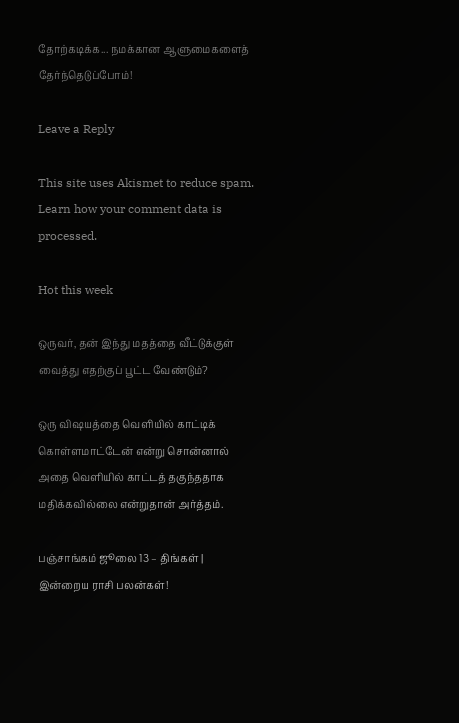தோற்கடிக்க... நமக்கான ஆளுமைகளைத் தேர்ந்தெடுப்போம்!

Leave a Reply

This site uses Akismet to reduce spam. Learn how your comment data is processed.

Hot this week

ஒருவர், தன் இந்து மதத்தை வீட்டுக்குள் வைத்து எதற்குப் பூட்ட வேண்டும்?

ஒரு விஷயத்தை வெளியில் காட்டிக் கொள்ளமாட்டேன் என்று சொன்னால் அதை வெளியில் காட்டத் தகுந்ததாக மதிக்கவில்லை என்றுதான் அர்த்தம்.

பஞ்சாங்கம் ஜூலை 13 – திங்கள் | இன்றைய ராசி பலன்கள்!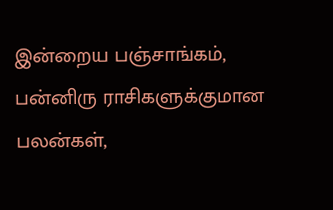இன்றைய பஞ்சாங்கம், பன்னிரு ராசிகளுக்குமான பலன்கள்,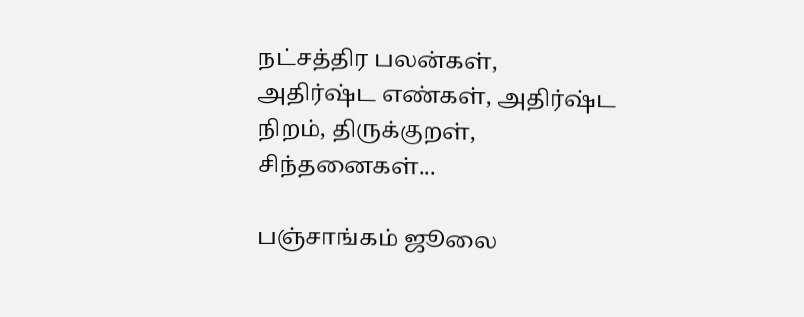நட்சத்திர பலன்கள், அதிர்ஷ்ட எண்கள், அதிர்ஷ்ட நிறம், திருக்குறள், சிந்தனைகள்...

பஞ்சாங்கம் ஜூலை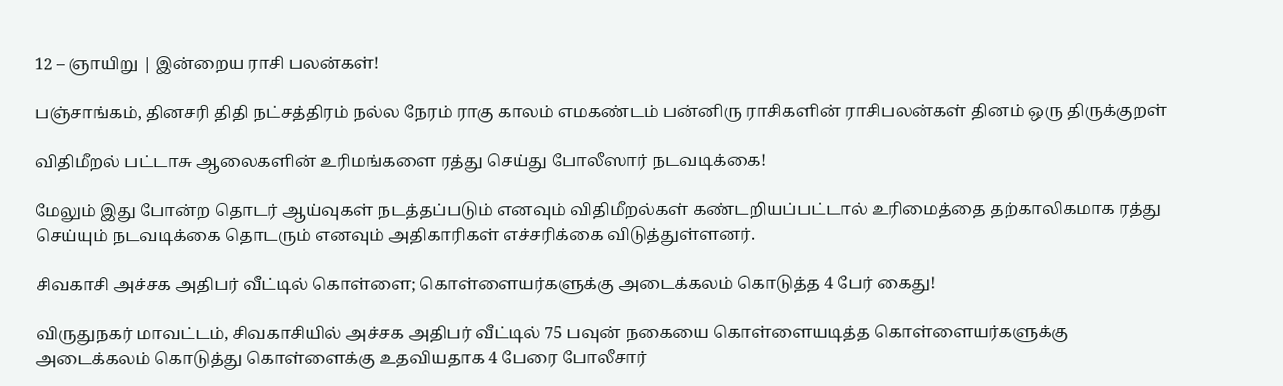12 – ஞாயிறு | இன்றைய ராசி பலன்கள்!

பஞ்சாங்கம், தினசரி திதி நட்சத்திரம் நல்ல நேரம் ராகு காலம் எமகண்டம் பன்னிரு ராசிகளின் ராசிபலன்கள் தினம் ஒரு திருக்குறள்

விதிமீறல் பட்டாசு ஆலைகளின் உரிமங்களை ரத்து செய்து போலீஸார் நடவடிக்கை!

மேலும் இது போன்ற தொடர் ஆய்வுகள் நடத்தப்படும் எனவும் விதிமீறல்கள் கண்டறியப்பட்டால் உரிமைத்தை தற்காலிகமாக ரத்து செய்யும் நடவடிக்கை தொடரும் எனவும் அதிகாரிகள் எச்சரிக்கை விடுத்துள்ளனர்.

சிவகாசி அச்சக அதிபர் வீட்டில் கொள்ளை; கொள்ளையர்களுக்கு அடைக்கலம் கொடுத்த 4 பேர் கைது!

விருதுநகர் மாவட்டம், சிவகாசியில் அச்சக அதிபர் வீட்டில் 75 பவுன் நகையை கொள்ளையடித்த கொள்ளையர்களுக்கு அடைக்கலம் கொடுத்து கொள்ளைக்கு உதவியதாக 4 பேரை போலீசார்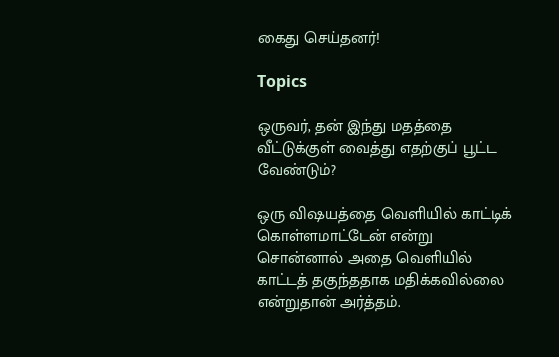கைது செய்தனர்!

Topics

ஒருவர், தன் இந்து மதத்தை வீட்டுக்குள் வைத்து எதற்குப் பூட்ட வேண்டும்?

ஒரு விஷயத்தை வெளியில் காட்டிக் கொள்ளமாட்டேன் என்று சொன்னால் அதை வெளியில் காட்டத் தகுந்ததாக மதிக்கவில்லை என்றுதான் அர்த்தம்.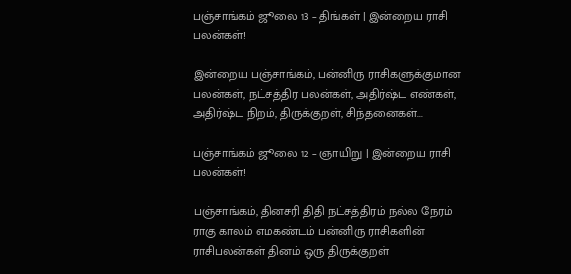பஞ்சாங்கம் ஜூலை 13 – திங்கள் | இன்றைய ராசி பலன்கள்!

இன்றைய பஞ்சாங்கம், பன்னிரு ராசிகளுக்குமான பலன்கள், நட்சத்திர பலன்கள், அதிர்ஷ்ட எண்கள், அதிர்ஷ்ட நிறம், திருக்குறள், சிந்தனைகள்...

பஞ்சாங்கம் ஜூலை 12 – ஞாயிறு | இன்றைய ராசி பலன்கள்!

பஞ்சாங்கம், தினசரி திதி நட்சத்திரம் நல்ல நேரம் ராகு காலம் எமகண்டம் பன்னிரு ராசிகளின் ராசிபலன்கள் தினம் ஒரு திருக்குறள்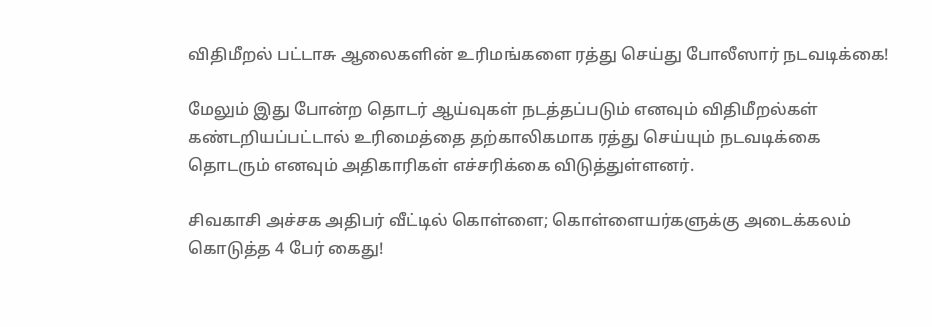விதிமீறல் பட்டாசு ஆலைகளின் உரிமங்களை ரத்து செய்து போலீஸார் நடவடிக்கை!

மேலும் இது போன்ற தொடர் ஆய்வுகள் நடத்தப்படும் எனவும் விதிமீறல்கள் கண்டறியப்பட்டால் உரிமைத்தை தற்காலிகமாக ரத்து செய்யும் நடவடிக்கை தொடரும் எனவும் அதிகாரிகள் எச்சரிக்கை விடுத்துள்ளனர்.

சிவகாசி அச்சக அதிபர் வீட்டில் கொள்ளை; கொள்ளையர்களுக்கு அடைக்கலம் கொடுத்த 4 பேர் கைது!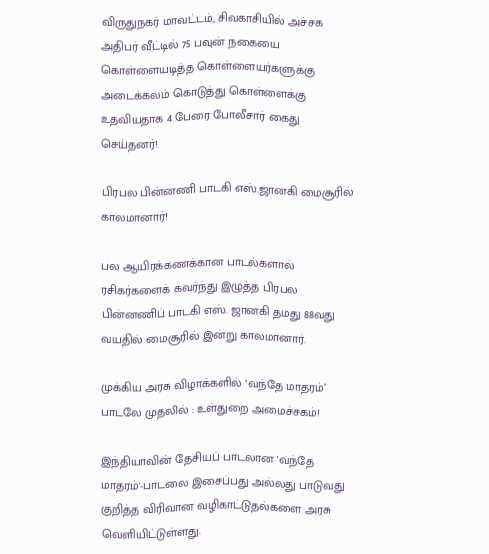விருதுநகர் மாவட்டம், சிவகாசியில் அச்சக அதிபர் வீட்டில் 75 பவுன் நகையை கொள்ளையடித்த கொள்ளையர்களுக்கு அடைக்கலம் கொடுத்து கொள்ளைக்கு உதவியதாக 4 பேரை போலீசார் கைது செய்தனர்!

பிரபல பின்னணி பாடகி எஸ்.ஜானகி மைசூரில் காலமானார்!

பல ஆயிரக்கணக்கான பாடல்களால் ரசிகர்களைக் கவர்ந்து இழுத்த பிரபல பின்னணிப் பாடகி எஸ். ஜானகி தமது 88வது வயதில் மைசூரில் இன்று காலமானார்.

முக்கிய அரசு விழாக்களில் ‘வந்தே மாதரம்’ பாடலே முதலில் : உள்துறை அமைச்சகம்!

இந்தியாவின் தேசியப் பாடலான 'வந்தே மாதரம்'-பாடலை இசைப்பது அல்லது பாடுவது குறித்த விரிவான வழிகாட்டுதல்களை அரசு வெளியிட்டுள்ளது.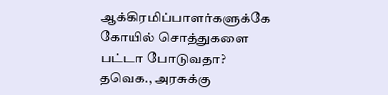ஆக்கிரமிப்பாளர்களுக்கே கோயில் சொத்துகளை பட்டா போடுவதா? தவெக., அரசுக்கு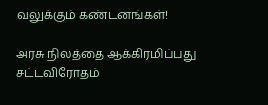வலுக்கும் கண்டனங்கள்!

அரசு நிலத்தை ஆக்கிரமிப்பது சட்டவிரோதம்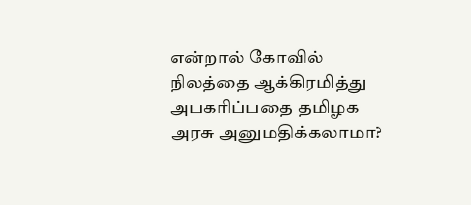என்றால் கோவில் நிலத்தை ஆக்கிரமித்து அபகரிப்பதை தமிழக அரசு அனுமதிக்கலாமா?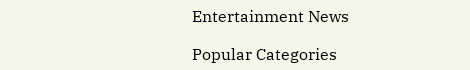Entertainment News

Popular Categories